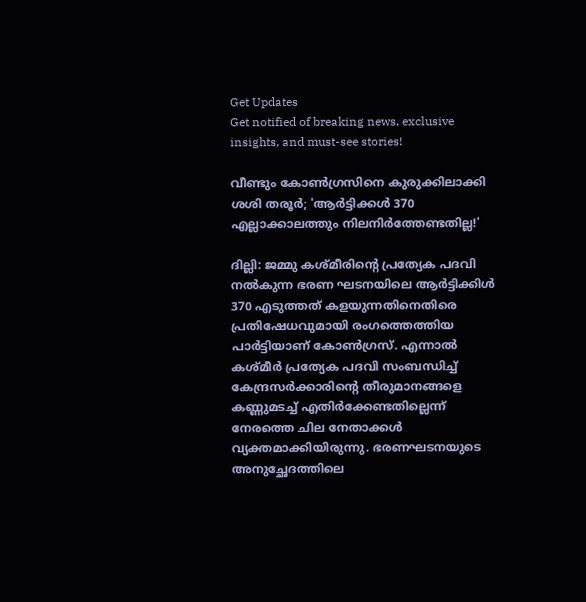Get Updates
Get notified of breaking news, exclusive insights, and must-see stories!

വീണ്ടും കോൺഗ്രസിനെ കുരുക്കിലാക്കി ശശി തരൂർ; 'ആർട്ടിക്കൾ 370 എല്ലാക്കാലത്തും നിലനിർത്തേണ്ടതില്ല!'

ദില്ലി: ജമ്മു കശ്മീരിന്റെ പ്രത്യേക പദവി നൽകുന്ന ഭരണ ഘടനയിലെ ആർട്ടിക്കിൾ 370 എടുത്തത് കളയുന്നതിനെതിരെ പ്രതിഷേധവുമായി രംഗത്തെത്തിയ പാർട്ടിയാണ് കോൺഗ്രസ്. എന്നാൽ കശ്മീർ പ്രത്യേക പദവി സംബന്ധിച്ച് കേന്ദ്രസർക്കാരിന്റെ തീരുമാനങ്ങളെ കണ്ണുമടച്ച് എതിർക്കേണ്ടതില്ലെന്ന് നേരത്തെ ചില നേതാക്കൾ വ്യക്തമാക്കിയിരുന്നു. ഭരണഘടനയുടെ അനുച്ഛേദത്തിലെ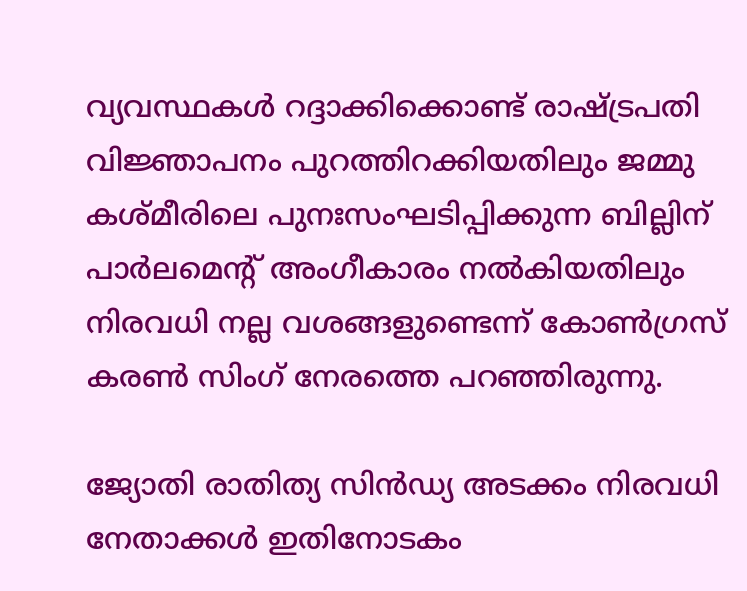വ്യവസ്ഥകൾ റദ്ദാക്കിക്കൊണ്ട് രാഷ്ട്രപതി വിജ്ഞാപനം പുറത്തിറക്കിയതിലും ജമ്മു കശ്മീരിലെ പുനഃസംഘടിപ്പിക്കുന്ന ബില്ലിന് പാർലമെന്റ് അംഗീകാരം നൽകിയതിലും നിരവധി നല്ല വശങ്ങളുണ്ടെന്ന് കോൺഗ്രസ് കരൺ സിംഗ് നേരത്തെ പറഞ്ഞിരുന്നു.

ജ്യോതി രാതിത്യ സിൻഡ്യ അടക്കം നിരവധി നേതാക്കൾ ഇതിനോടകം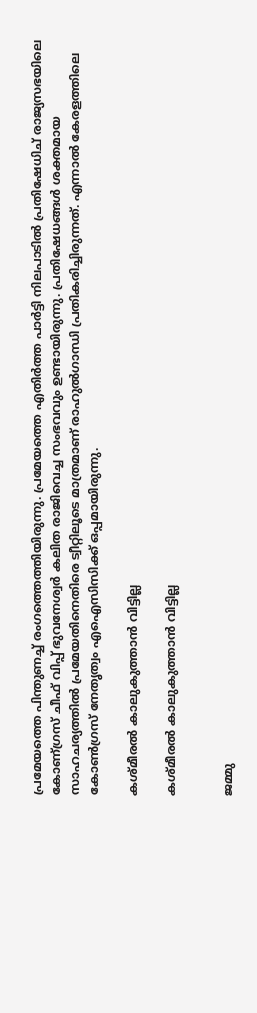പ്രമേയത്തെ പിന്തുണച്ച് രംഗത്തെത്തിയിരുന്നു. പ്രമേയത്തെ എതിർത്ത പാർട്ടി നിലപാടിൽ പ്രതിഷേധിച് രാജ്യസഭയിലെ കോണ്ഗ്രസ് ചീഫ് വിപ്പ് ഭുവനേശ്വർ കലിത രാജിവെച്ച സംഭവവും ഉണ്ടായിരുന്നു. പ്രതിഷേധങ്ങൾ ശക്തമായ സാഹചര്യത്തിൽ പ്രമേയതിനെതിരെ ട്വീറ്റിലൂടെ മാത്രമാണ് രാഹുൽഗാന്ധി പ്രതികരിച്ചിരുന്നത്. എന്നാൽ കേരളത്തിലെ കോൺഗ്രസ് നേതൃത്വം എഐസിസിക്ക് ഒപ്പമായിരുന്നു.

കശ്മീരൽ കാലുകുത്താൻ വിട്ടില്ല

കശ്മീരൽ കാലുകുത്താൻ വിട്ടില്ല


ജമ്മു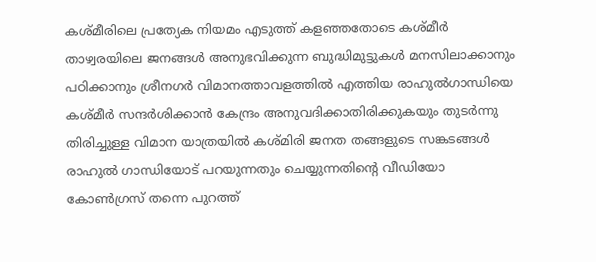കശ്മീരിലെ പ്രത്യേക നിയമം എടുത്ത് കളഞ്ഞതോടെ കശ്മീർ താഴ്വരയിലെ ജനങ്ങൾ അനുഭവിക്കുന്ന ബുദ്ധിമുട്ടുകൾ മനസിലാക്കാനും പഠിക്കാനും ശ്രീനഗർ വിമാനത്താവളത്തിൽ എത്തിയ രാഹുൽഗാന്ധിയെ കശ്മീർ സന്ദർശിക്കാൻ കേന്ദ്രം അനുവദിക്കാതിരിക്കുകയും തുടർന്നു തിരിച്ചുള്ള വിമാന യാത്രയിൽ കശ്മിരി ജനത തങ്ങളുടെ സങ്കടങ്ങൾ രാഹുൽ ഗാന്ധിയോട് പറയുന്നതും ചെയ്യുന്നതിന്റെ വീഡിയോ കോൺഗ്രസ് തന്നെ പുറത്ത്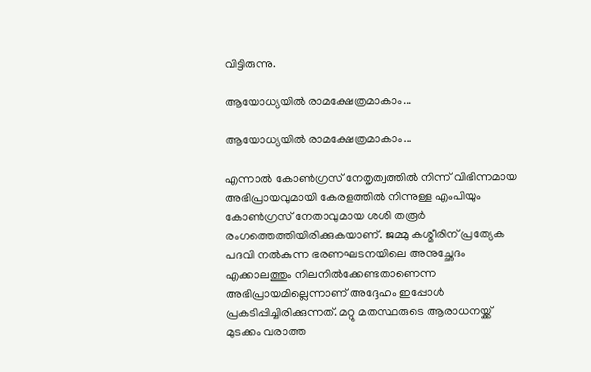വിട്ടിരുന്നു.

ആയോധ്യയിൽ രാമക്ഷേത്രമാകാം...

ആയോധ്യയിൽ രാമക്ഷേത്രമാകാം...

എന്നാൽ കോൺഗ്രസ് നേതൃത്വത്തിൽ നിന്ന് വിഭിന്നമായ അഭിപ്രായവുമായി കേരളത്തിൽ നിന്നുള്ള എംപിയും കോൺഗ്രസ് നേതാവുമായ ശശി തരൂർ രംഗത്തെത്തിയിരിക്കുകയാണ്. ജമ്മു കശ്മീരിന് പ്രത്യേക പദവി നല്‍കുന്ന ഭരണഘടനയിലെ അനുച്ഛേദം എക്കാലത്തും നിലനില്‍ക്കേണ്ടതാണെന്ന അഭിപ്രായമില്ലെന്നാണ് അദ്ദേഹം ഇപ്പോൾ പ്രകടിപ്പിച്ചിരിക്കുന്നത്. മറ്റു മതസ്ഥരുടെ ആരാധനയ്ക്ക് മുടക്കം വരാത്ത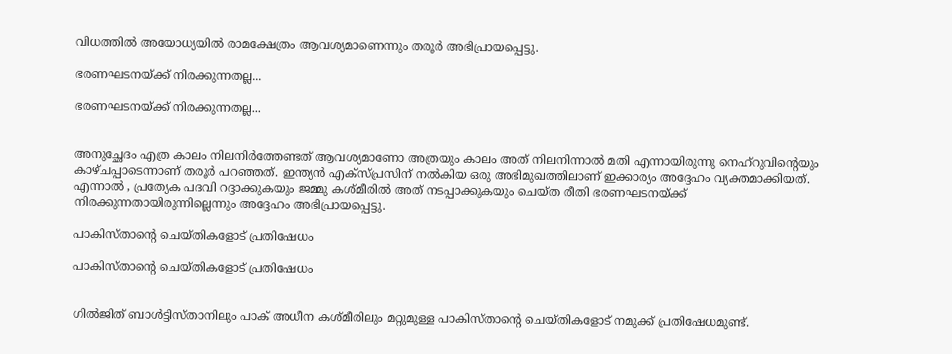വിധത്തില്‍ അയോധ്യയില്‍ രാമക്ഷേത്രം ആവശ്യമാണെന്നും തരൂര്‍ അഭിപ്രായപ്പെട്ടു.

ഭരണഘടനയ്ക്ക് നിരക്കുന്നതല്ല...

ഭരണഘടനയ്ക്ക് നിരക്കുന്നതല്ല...


അനുച്ഛേദം എത്ര കാലം നിലനിര്‍ത്തേണ്ടത് ആവശ്യമാണോ അത്രയും കാലം അത് നിലനിന്നാല്‍ മതി എന്നായിരുന്നു നെഹ്‌റുവിന്റെയും കാഴ്ചപ്പാടെന്നാണ് തരൂർ പറഞ്ഞത്. ഇന്ത്യൻ എക്സ്പ്രസിന് നൽകിയ ഒരു അഭിമുഖത്തിലാണ് ഇക്കാര്യം അദ്ദേഹം വ്യക്തമാക്കിയത്. എന്നാൽ , പ്രത്യേക പദവി റദ്ദാക്കുകയും ജമ്മു കശ്മീരില്‍ അത് നടപ്പാക്കുകയും ചെയ്ത രീതി ഭരണഘടനയ്ക്ക് നിരക്കുന്നതായിരുന്നില്ലെന്നും അദ്ദേഹം അഭിപ്രായപ്പെട്ടു.

പാകിസ്താന്റെ ചെയ്തികളോട് പ്രതിഷേധം

പാകിസ്താന്റെ ചെയ്തികളോട് പ്രതിഷേധം


ഗില്‍ജിത് ബാള്‍ട്ടിസ്താനിലും പാക് അധീന കശ്മീരിലും മറ്റുമുള്ള പാകിസ്താന്റെ ചെയ്തികളോട് നമുക്ക് പ്രതിഷേധമുണ്ട്.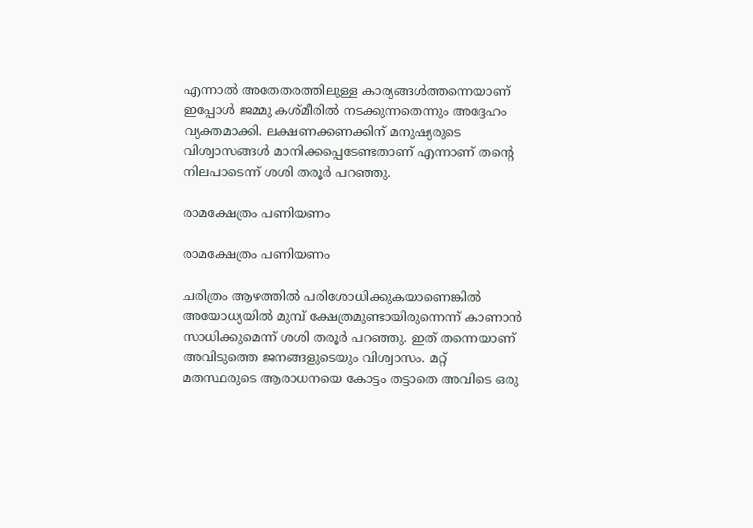എന്നാല്‍ അതേതരത്തിലുള്ള കാര്യങ്ങള്‍ത്തന്നെയാണ് ഇപ്പോൾ ജമ്മു കശ്മീരിൽ നടക്കുന്നതെന്നും അദ്ദേഹം വ്യക്തമാക്കി. ലക്ഷണക്കണക്കിന് മനുഷ്യരുടെ വിശ്വാസങ്ങള്‍ മാനിക്കപ്പെടേണ്ടതാണ് എന്നാണ് തന്റെ നിലപാടെന്ന് ശശി തരൂര്‍ പറഞ്ഞു.

രാമക്ഷേത്രം പണിയണം

രാമക്ഷേത്രം പണിയണം

ചരിത്രം ആഴത്തിൽ പരിശോധിക്കുകയാണെങ്കിൽ അയോധ്യയിൽ മുമ്പ് ക്ഷേത്രമുണ്ടായിരുന്നെന്ന് കാണാൻ സാധിക്കുമെന്ന് ശശി തരൂർ പറഞ്ഞു. ഇത് തന്നെയാണ് അവിടുത്തെ ജനങ്ങളുടെയും വിശ്വാസം. മറ്റ് മതസ്ഥരുടെ ആരാധനയെ കോട്ടം തട്ടാതെ അവിടെ ഒരു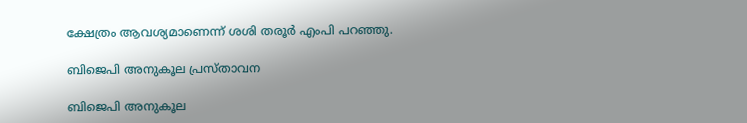ക്ഷേത്രം ആവശ്യമാണെന്ന് ശശി തരൂർ എംപി പറഞ്ഞു.

ബിജെപി അനുകൂല പ്രസ്താവന

ബിജെപി അനുകൂല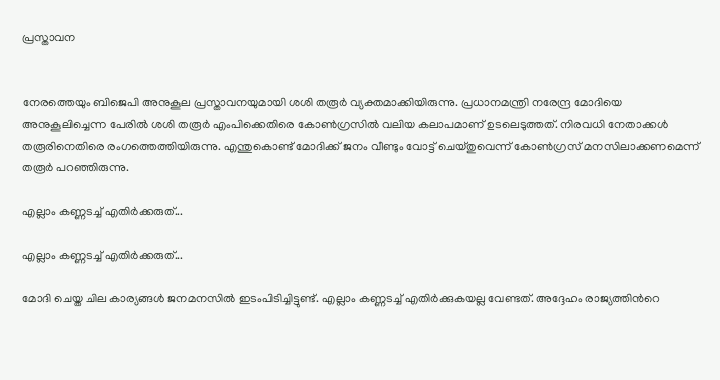പ്രസ്താവന


നേരത്തെയും ബിജെപി അനുകൂല പ്രസ്താവനയുമായി ശശി തരൂർ വ്യക്തമാക്കിയിരുന്നു. പ്രധാനമന്ത്രി നരേന്ദ്ര മോദിയെ അനുകൂലിച്ചെന്ന പേരില്‍ ശശി തരൂര്‍ എംപിക്കെതിരെ കോണ്‍ഗ്രസില്‍ വലിയ കലാപമാണ് ഉടലെടുത്തത്. നിരവധി നേതാക്കള്‍ തരൂരിനെതിരെ രംഗത്തെത്തിയിരുന്നു. എന്തുകൊണ്ട് മോദിക്ക് ജനം വീണ്ടും വോട്ട് ചെയ്തുവെന്ന് കോണ്‍ഗ്രസ് മനസിലാക്കണമെന്ന് തരൂർ പറഞ്ഞിരുന്നു.

എല്ലാം കണ്ണടച്ച് എതിർക്കരുത്...

എല്ലാം കണ്ണടച്ച് എതിർക്കരുത്...

മോദി ചെയ്ത ചില കാര്യങ്ങള്‍ ജനമനസില്‍ ഇടംപിടിച്ചിട്ടുണ്ട്. എല്ലാം കണ്ണടച്ച് എതിര്‍ക്കുകയല്ല വേണ്ടത്. അദ്ദേഹം രാജ്യത്തിന്‍റെ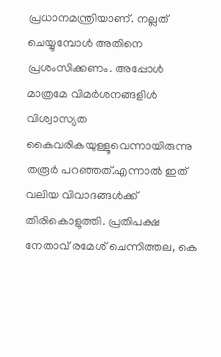പ്രധാനമന്ത്രിയാണ്. നല്ലത് ചെയ്യുമ്പോള്‍ അതിനെ പ്രശംസിക്കണം. അപ്പോള്‍ മാത്രമേ വിമര്‍ശനങ്ങളിള്‍ വിശ്വാസ്യത കൈവരികയുള്ളൂവെന്നായിരുന്നു തരൂര്‍ പറഞ്ഞത്.എന്നാല്‍ ഇത് വലിയ വിവാദങ്ങള്‍ക്ക് തിരികൊളുത്തി. പ്രതിപക്ഷ നേതാവ് രമേശ് ചെന്നിത്തല, കെ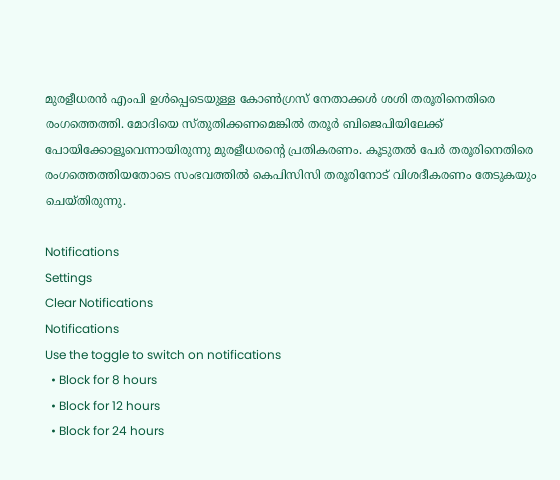മുരളീധരന്‍ എംപി ഉള്‍പ്പെടെയുള്ള കോണ്‍ഗ്രസ് നേതാക്കള്‍ ശശി തരൂരിനെതിരെ രംഗത്തെത്തി. മോദിയെ സ്തുതിക്കണമെങ്കില്‍ തരൂര്‍ ബിജെപിയിലേക്ക് പോയിക്കോളൂവെന്നായിരുന്നു മുരളീധരന്‍റെ പ്രതികരണം. കൂടുതല്‍ പേര്‍ തരൂരിനെതിരെ രംഗത്തെത്തിയതോടെ സംഭവത്തില്‍ കെപിസിസി തരൂരിനോട് വിശദീകരണം തേടുകയും ചെയ്തിരുന്നു.

Notifications
Settings
Clear Notifications
Notifications
Use the toggle to switch on notifications
  • Block for 8 hours
  • Block for 12 hours
  • Block for 24 hours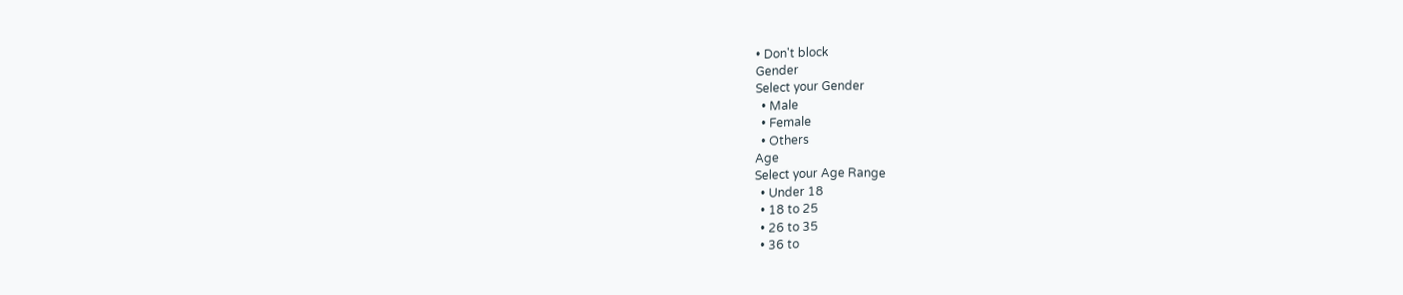• Don't block
Gender
Select your Gender
  • Male
  • Female
  • Others
Age
Select your Age Range
  • Under 18
  • 18 to 25
  • 26 to 35
  • 36 to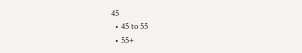45
  • 45 to 55
  • 55+